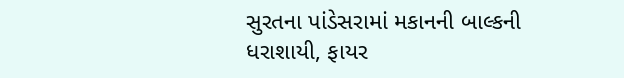સુરતના પાંડેસરામાં મકાનની બાલ્કની ધરાશાયી, ફાયર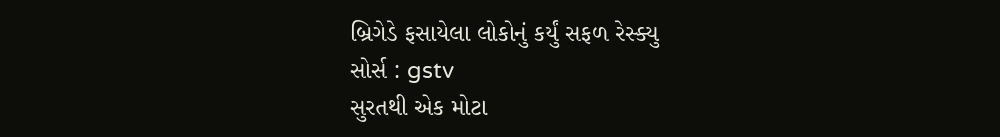બ્રિગેડે ફસાયેલા લોકોનું કર્યું સફળ રેસ્ક્યુ
સોર્સ : gstv
સુરતથી એક મોટા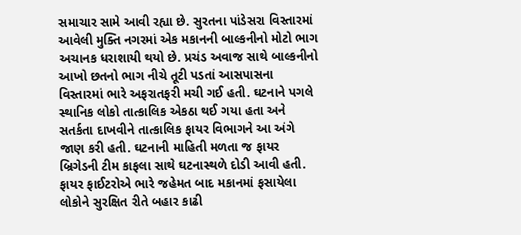સમાચાર સામે આવી રહ્યા છે. સુરતના પાંડેસરા વિસ્તારમાં આવેલી મુક્તિ નગરમાં એક મકાનની બાલ્કનીનો મોટો ભાગ અચાનક ધરાશાયી થયો છે. પ્રચંડ અવાજ સાથે બાલ્કનીનો આખો છતનો ભાગ નીચે તૂટી પડતાં આસપાસના વિસ્તારમાં ભારે અફરાતફરી મચી ગઈ હતી. ઘટનાને પગલે સ્થાનિક લોકો તાત્કાલિક એકઠા થઈ ગયા હતા અને સતર્કતા દાખવીને તાત્કાલિક ફાયર વિભાગને આ અંગે જાણ કરી હતી. ઘટનાની માહિતી મળતા જ ફાયર બ્રિગેડની ટીમ કાફલા સાથે ઘટનાસ્થળે દોડી આવી હતી. ફાયર ફાઈટરોએ ભારે જહેમત બાદ મકાનમાં ફસાયેલા લોકોને સુરક્ષિત રીતે બહાર કાઢી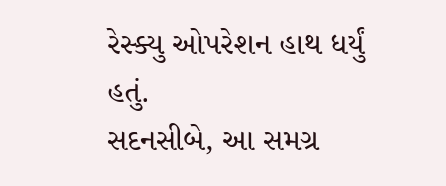રેસ્ક્યુ ઓપરેશન હાથ ધર્યું હતું.
સદનસીબે, આ સમગ્ર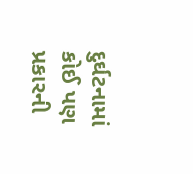દુર્ઘટનામાં કોઈ પણ પ્રકારની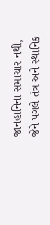જાનહાનિના સમાચાર નથી, જેને પગલે તંત્ર અને સ્થાનિક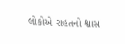લોકોએ રાહતનો શ્વાસ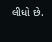લીધો છે.